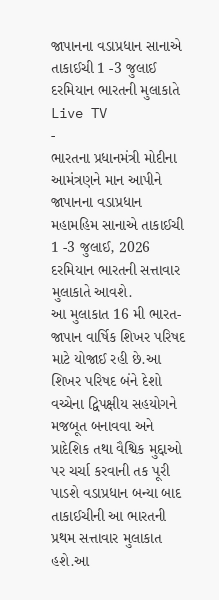જાપાનના વડાપ્રધાન સાનાએ તાકાઈચી 1 -3 જુલાઈ દરમિયાન ભારતની મુલાકાતે
Live TV
-
ભારતના પ્રધાનમંત્રી મોદીના આમંત્રણને માન આપીને જાપાનના વડાપ્રધાન મહામહિમ સાનાએ તાકાઈચી 1 -3 જુલાઈ, 2026 દરમિયાન ભારતની સત્તાવાર મુલાકાતે આવશે.
આ મુલાકાત 16 મી ભારત-જાપાન વાર્ષિક શિખર પરિષદ માટે યોજાઈ રહી છે.આ શિખર પરિષદ બંને દેશો વચ્ચેના દ્વિપક્ષીય સહયોગને મજબૂત બનાવવા અને પ્રાદેશિક તથા વૈશ્વિક મુદ્દાઓ પર ચર્ચા કરવાની તક પૂરી પાડશે વડાપ્રધાન બન્યા બાદ તાકાઈચીની આ ભારતની પ્રથમ સત્તાવાર મુલાકાત હશે.આ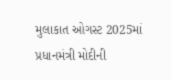મુલાકાત ઓગસ્ટ 2025માં પ્રધાનમંત્રી મોદીની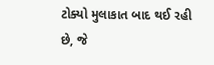ટોક્યો મુલાકાત બાદ થઈ રહી છે, જે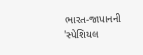ભારત-જાપાનની 'સ્પેશિયલ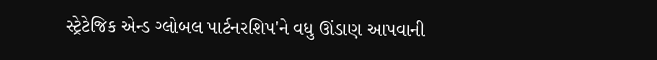સ્ટ્રેટેજિક એન્ડ ગ્લોબલ પાર્ટનરશિપ'ને વધુ ઊંડાણ આપવાની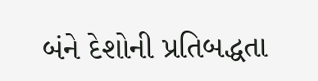બંને દેશોની પ્રતિબદ્ધતા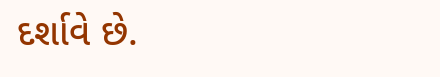દર્શાવે છે.